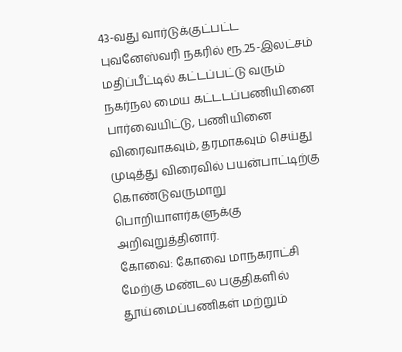43-வது வார்டுக்குட்பட்ட புவனேஸ்வரி நகரில் ரூ.25-இலட்சம் மதிப்பீட்டில் கட்டப்பட்டு வரும் நகர்நல மைய கட்டடப்பணியினை பார்வையிட்டு, பணியினை விரைவாகவும், தரமாகவும் செய்து முடித்து விரைவில் பயன்பாட்டிற்கு கொண்டுவருமாறு பொறியாளர்களுக்கு அறிவுறுத்தினார்.
கோவை: கோவை மாநகராட்சி மேற்கு மண்டல பகுதிகளில் தூய்மைப்பணிகள் மற்றும்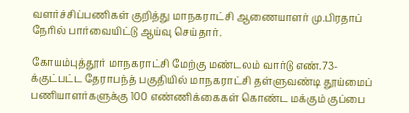வளர்ச்சிப்பணிகள் குறித்து மாநகராட்சி ஆணையாளர் மு.பிரதாப் நேரில் பார்வையிட்டு ஆய்வு செய்தார்.

கோயம்புத்தூர் மாநகராட்சி மேற்கு மண்டலம் வார்டு எண்.73-க்குட்பட்ட தேராபந்த் பகுதியில் மாநகராட்சி தள்ளுவண்டி தூய்மைப் பணியாளர்களுக்கு 100 எண்ணிக்கைகள் கொண்ட மக்கும் குப்பை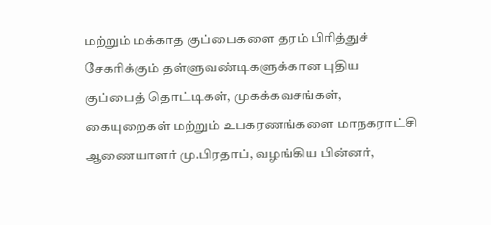மற்றும் மக்காத குப்பைகளை தரம் பிரித்துச் சேகரிக்கும் தள்ளுவண்டிகளுக்கான புதிய குப்பைத் தொட்டிகள், முகக்கவசங்கள், கையுறைகள் மற்றும் உபகரணங்களை மாநகராட்சி ஆணையாளர் மு.பிரதாப், வழங்கிய பின்னர்,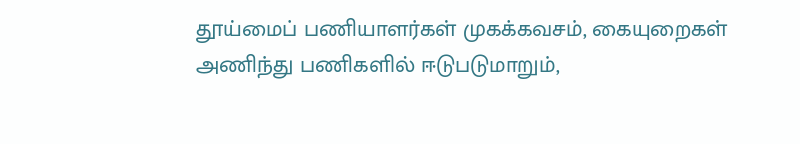தூய்மைப் பணியாளர்கள் முகக்கவசம், கையுறைகள் அணிந்து பணிகளில் ஈடுபடுமாறும்,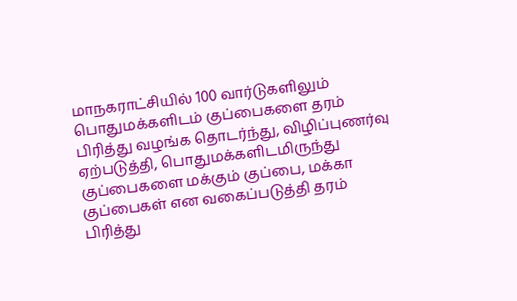மாநகராட்சியில் 100 வார்டுகளிலும் பொதுமக்களிடம் குப்பைகளை தரம் பிரித்து வழங்க தொடர்ந்து, விழிப்புணர்வு ஏற்படுத்தி, பொதுமக்களிடமிருந்து குப்பைகளை மக்கும் குப்பை, மக்கா குப்பைகள் என வகைப்படுத்தி தரம் பிரித்து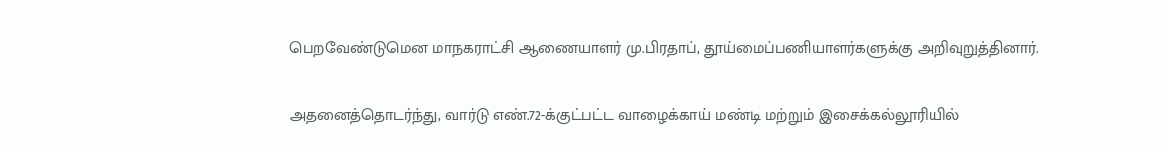பெறவேண்டுமென மாநகராட்சி ஆணையாளர் மு.பிரதாப், தூய்மைப்பணியாளர்களுக்கு அறிவுறுத்தினார்.

அதனைத்தொடர்ந்து, வார்டு எண்.72-க்குட்பட்ட வாழைக்காய் மண்டி மற்றும் இசைக்கல்லூரியில்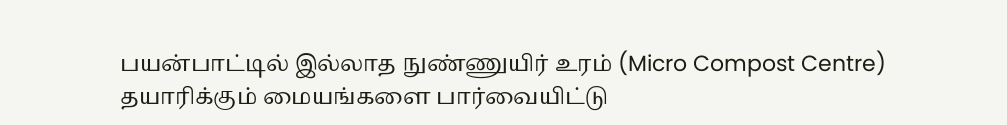பயன்பாட்டில் இல்லாத நுண்ணுயிர் உரம் (Micro Compost Centre) தயாரிக்கும் மையங்களை பார்வையிட்டு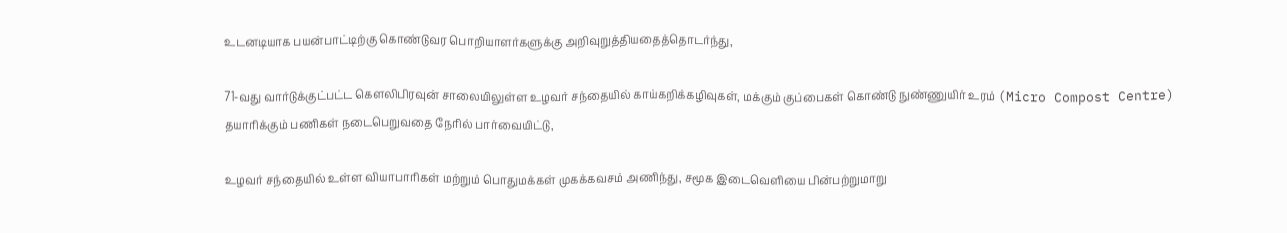உடனடியாக பயன்பாட்டிற்கு கொண்டுவர பொறியாளர்களுக்கு அறிவுறுத்தியதைத்தொடர்ந்து,

71-வது வார்டுக்குட்பட்ட கெளலிபிரவுன் சாலையிலுள்ள உழவர் சந்தையில் காய்கறிக்கழிவுகள், மக்கும் குப்பைகள் கொண்டு நுண்ணுயிர் உரம் (Micro Compost Centre) தயாரிக்கும் பணிகள் நடைபெறுவதை நேரில் பார்வையிட்டு,

உழவர் சந்தையில் உள்ள வியாபாரிகள் மற்றும் பொதுமக்கள் முகக்கவசம் அணிந்து, சமூக இடைவெளியை பின்பற்றுமாறு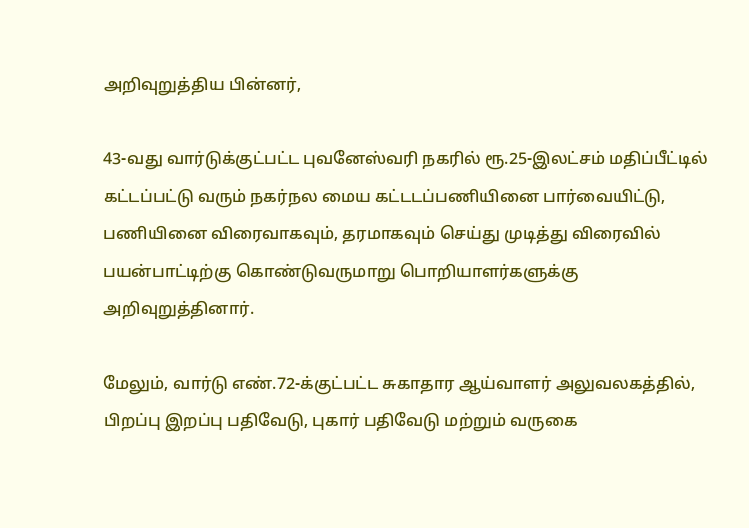அறிவுறுத்திய பின்னர்,

43-வது வார்டுக்குட்பட்ட புவனேஸ்வரி நகரில் ரூ.25-இலட்சம் மதிப்பீட்டில் கட்டப்பட்டு வரும் நகர்நல மைய கட்டடப்பணியினை பார்வையிட்டு, பணியினை விரைவாகவும், தரமாகவும் செய்து முடித்து விரைவில் பயன்பாட்டிற்கு கொண்டுவருமாறு பொறியாளர்களுக்கு அறிவுறுத்தினார்.

மேலும், வார்டு எண்.72-க்குட்பட்ட சுகாதார ஆய்வாளர் அலுவலகத்தில், பிறப்பு இறப்பு பதிவேடு, புகார் பதிவேடு மற்றும் வருகை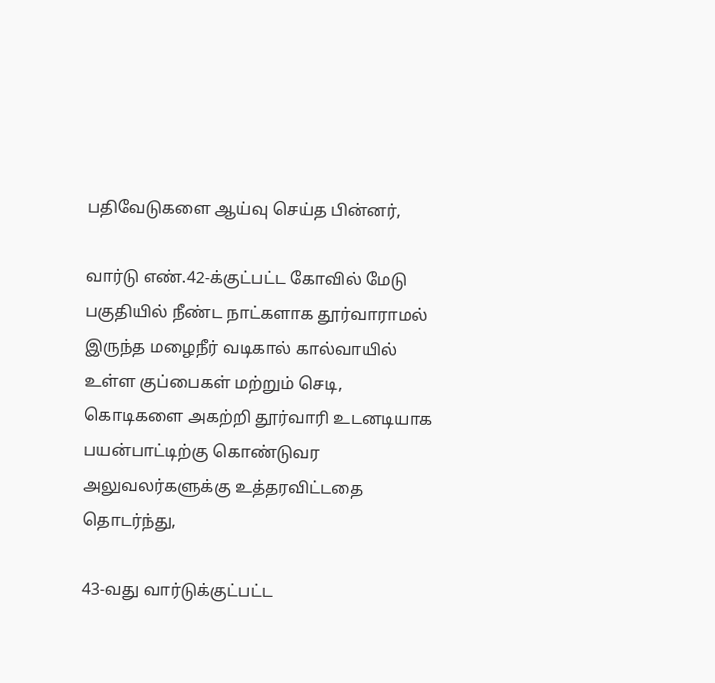பதிவேடுகளை ஆய்வு செய்த பின்னர்,

வார்டு எண்.42-க்குட்பட்ட கோவில் மேடு பகுதியில் நீண்ட நாட்களாக தூர்வாராமல் இருந்த மழைநீர் வடிகால் கால்வாயில் உள்ள குப்பைகள் மற்றும் செடி, கொடிகளை அகற்றி தூர்வாரி உடனடியாக பயன்பாட்டிற்கு கொண்டுவர அலுவலர்களுக்கு உத்தரவிட்டதை தொடர்ந்து,

43-வது வார்டுக்குட்பட்ட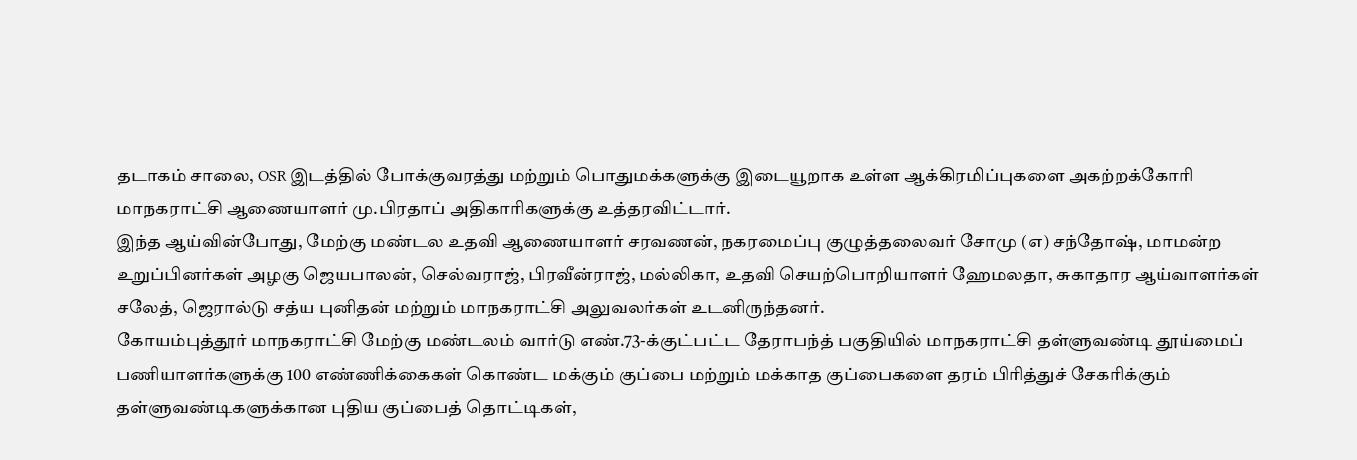தடாகம் சாலை, OSR இடத்தில் போக்குவரத்து மற்றும் பொதுமக்களுக்கு இடையூறாக உள்ள ஆக்கிரமிப்புகளை அகற்றக்கோரி மாநகராட்சி ஆணையாளர் மு.பிரதாப் அதிகாரிகளுக்கு உத்தரவிட்டார்.
இந்த ஆய்வின்போது, மேற்கு மண்டல உதவி ஆணையாளர் சரவணன், நகரமைப்பு குழுத்தலைவர் சோமு (௭) சந்தோஷ், மாமன்ற உறுப்பினர்கள் அழகு ஜெயபாலன், செல்வராஜ், பிரவீன்ராஜ், மல்லிகா, உதவி செயற்பொறியாளர் ஹேமலதா, சுகாதார ஆய்வாளர்கள் சலேத், ஜெரால்டு சத்ய புனிதன் மற்றும் மாநகராட்சி அலுவலர்கள் உடனிருந்தனர்.
கோயம்புத்தூர் மாநகராட்சி மேற்கு மண்டலம் வார்டு எண்.73-க்குட்பட்ட தேராபந்த் பகுதியில் மாநகராட்சி தள்ளுவண்டி தூய்மைப் பணியாளர்களுக்கு 100 எண்ணிக்கைகள் கொண்ட மக்கும் குப்பை மற்றும் மக்காத குப்பைகளை தரம் பிரித்துச் சேகரிக்கும் தள்ளுவண்டிகளுக்கான புதிய குப்பைத் தொட்டிகள்,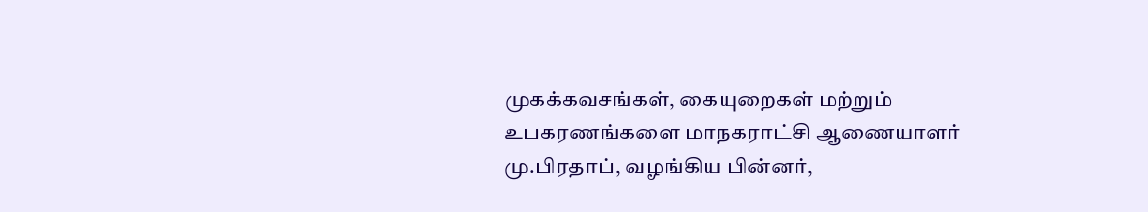முகக்கவசங்கள், கையுறைகள் மற்றும் உபகரணங்களை மாநகராட்சி ஆணையாளர் மு.பிரதாப், வழங்கிய பின்னர்,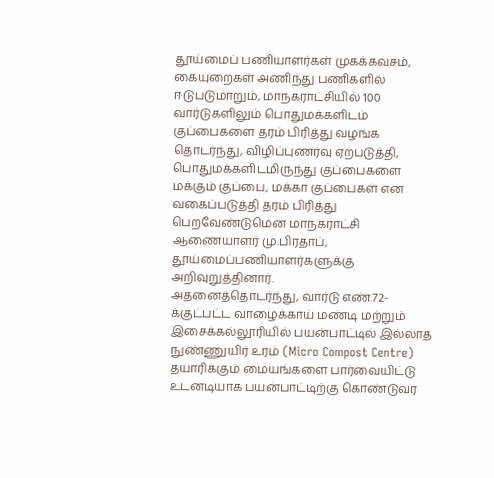தூய்மைப் பணியாளர்கள் முகக்கவசம், கையுறைகள் அணிந்து பணிகளில் ஈடுபடுமாறும், மாநகராட்சியில் 100 வார்டுகளிலும் பொதுமக்களிடம் குப்பைகளை தரம் பிரித்து வழங்க தொடர்ந்து, விழிப்புணர்வு ஏற்படுத்தி, பொதுமக்களிடமிருந்து குப்பைகளை மக்கும் குப்பை, மக்கா குப்பைகள் என வகைப்படுத்தி தரம் பிரித்து பெறவேண்டுமென மாநகராட்சி ஆணையாளர் மு.பிரதாப், தூய்மைப்பணியாளர்களுக்கு அறிவுறுத்தினார்.
அதனைத்தொடர்ந்து, வார்டு எண்.72-க்குட்பட்ட வாழைக்காய் மண்டி மற்றும் இசைக்கல்லூரியில் பயன்பாட்டில் இல்லாத நுண்ணுயிர் உரம் (Micro Compost Centre) தயாரிக்கும் மையங்களை பார்வையிட்டு உடனடியாக பயன்பாட்டிற்கு கொண்டுவர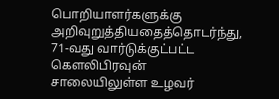பொறியாளர்களுக்கு அறிவுறுத்தியதைத்தொடர்ந்து,
71-வது வார்டுக்குட்பட்ட கெளலிபிரவுன் சாலையிலுள்ள உழவர்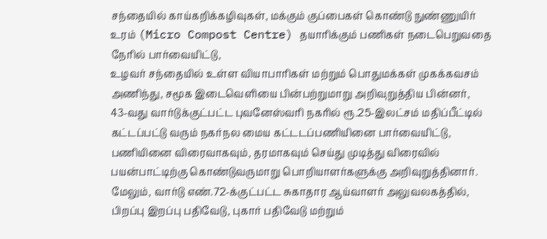சந்தையில் காய்கறிக்கழிவுகள், மக்கும் குப்பைகள் கொண்டு நுண்ணுயிர் உரம் (Micro Compost Centre) தயாரிக்கும் பணிகள் நடைபெறுவதை நேரில் பார்வையிட்டு,
உழவர் சந்தையில் உள்ள வியாபாரிகள் மற்றும் பொதுமக்கள் முகக்கவசம் அணிந்து, சமூக இடைவெளியை பின்பற்றுமாறு அறிவுறுத்திய பின்னர்,
43-வது வார்டுக்குட்பட்ட புவனேஸ்வரி நகரில் ரூ.25-இலட்சம் மதிப்பீட்டில் கட்டப்பட்டு வரும் நகர்நல மைய கட்டடப்பணியினை பார்வையிட்டு, பணியினை விரைவாகவும், தரமாகவும் செய்து முடித்து விரைவில் பயன்பாட்டிற்கு கொண்டுவருமாறு பொறியாளர்களுக்கு அறிவுறுத்தினார்.
மேலும், வார்டு எண்.72-க்குட்பட்ட சுகாதார ஆய்வாளர் அலுவலகத்தில், பிறப்பு இறப்பு பதிவேடு, புகார் பதிவேடு மற்றும்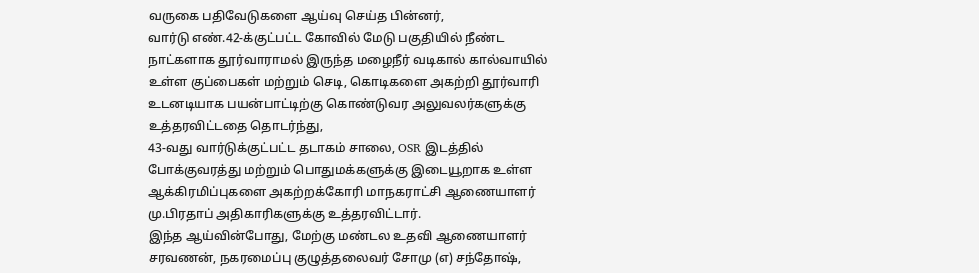வருகை பதிவேடுகளை ஆய்வு செய்த பின்னர்,
வார்டு எண்.42-க்குட்பட்ட கோவில் மேடு பகுதியில் நீண்ட நாட்களாக தூர்வாராமல் இருந்த மழைநீர் வடிகால் கால்வாயில் உள்ள குப்பைகள் மற்றும் செடி, கொடிகளை அகற்றி தூர்வாரி உடனடியாக பயன்பாட்டிற்கு கொண்டுவர அலுவலர்களுக்கு உத்தரவிட்டதை தொடர்ந்து,
43-வது வார்டுக்குட்பட்ட தடாகம் சாலை, OSR இடத்தில் போக்குவரத்து மற்றும் பொதுமக்களுக்கு இடையூறாக உள்ள ஆக்கிரமிப்புகளை அகற்றக்கோரி மாநகராட்சி ஆணையாளர் மு.பிரதாப் அதிகாரிகளுக்கு உத்தரவிட்டார்.
இந்த ஆய்வின்போது, மேற்கு மண்டல உதவி ஆணையாளர் சரவணன், நகரமைப்பு குழுத்தலைவர் சோமு (௭) சந்தோஷ்,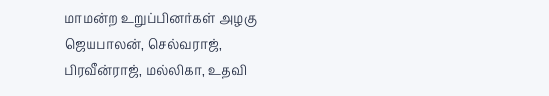மாமன்ற உறுப்பினர்கள் அழகு ஜெயபாலன், செல்வராஜ், பிரவீன்ராஜ், மல்லிகா, உதவி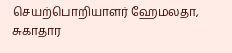செயற்பொறியாளர் ஹேமலதா, சுகாதார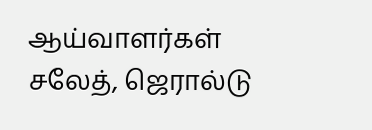ஆய்வாளர்கள் சலேத், ஜெரால்டு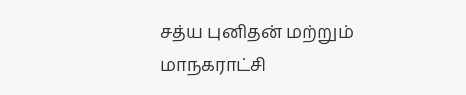சத்ய புனிதன் மற்றும் மாநகராட்சி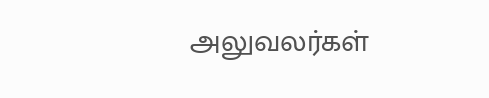அலுவலர்கள்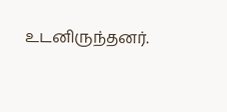உடனிருந்தனர்.